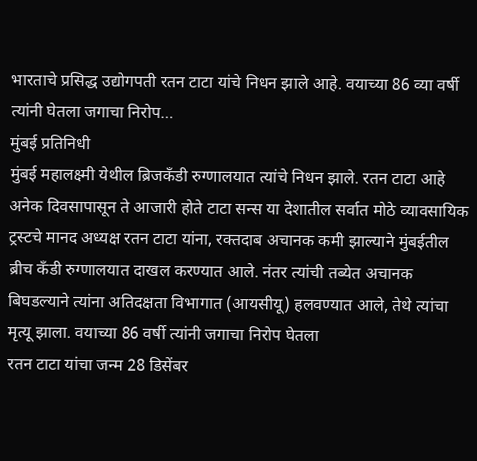भारताचे प्रसिद्ध उद्योगपती रतन टाटा यांचे निधन झाले आहे. वयाच्या 86 व्या वर्षी त्यांनी घेतला जगाचा निरोप…
मुंबई प्रतिनिधी
मुंबई महालक्ष्मी येथील ब्रिजकँडी रुग्णालयात त्यांचे निधन झाले. रतन टाटा आहे अनेक दिवसापासून ते आजारी होते टाटा सन्स या देशातील सर्वात मोठे व्यावसायिक ट्रस्टचे मानद अध्यक्ष रतन टाटा यांना, रक्तदाब अचानक कमी झाल्याने मुंबईतील ब्रीच कँडी रुग्णालयात दाखल करण्यात आले. नंतर त्यांची तब्येत अचानक बिघडल्याने त्यांना अतिदक्षता विभागात (आयसीयू) हलवण्यात आले, तेथे त्यांचा मृत्यू झाला. वयाच्या 86 वर्षी त्यांनी जगाचा निरोप घेतला
रतन टाटा यांचा जन्म 28 डिसेंबर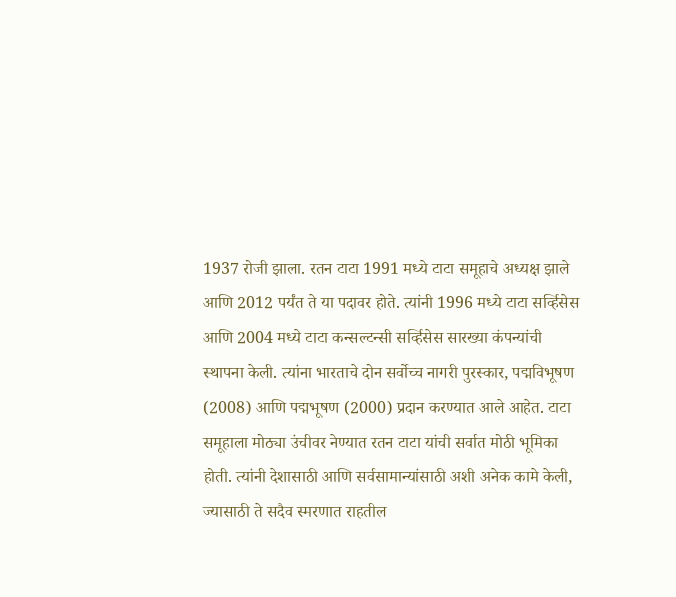1937 रोजी झाला. रतन टाटा 1991 मध्ये टाटा समूहाचे अध्यक्ष झाले आणि 2012 पर्यंत ते या पदावर होते. त्यांनी 1996 मध्ये टाटा सर्व्हिसेस आणि 2004 मध्ये टाटा कन्सल्टन्सी सर्व्हिसेस सारख्या कंपन्यांची स्थापना केली. त्यांना भारताचे दोन सर्वोच्च नागरी पुरस्कार, पद्मविभूषण (2008) आणि पद्मभूषण (2000) प्रदान करण्यात आले आहेत. टाटा समूहाला मोठ्या उंचीवर नेण्यात रतन टाटा यांची सर्वात मोठी भूमिका होती. त्यांनी देशासाठी आणि सर्वसामान्यांसाठी अशी अनेक कामे केली, ज्यासाठी ते सदैव स्मरणात राहतील